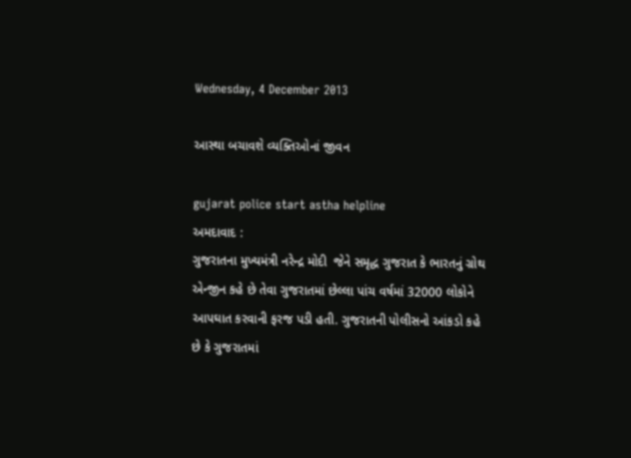Wednesday, 4 December 2013

આસ્થા બચાવશે વ્યક્તિઓનાં જીવન

gujarat police start astha helpline
અમદાવાદ :
ગુજરાતના મુખ્યમંત્રી નરેન્દ્ર મોદી  જેને સમૃદ્ધ ગુજરાત કે ભારતનું ગ્રોથ એન્જીન કહે છે તેવા ગુજરાતમાં છેલ્લા પાંચ વર્ષમાં 32000 લોકોને આપઘાત કરવાની ફરજ પડી હતી. ગુજરાતની પોલીસનો આંકડો કહે છે કે ગુજરાતમાં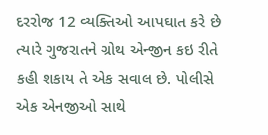દરરોજ 12 વ્યક્તિઓ આપઘાત કરે છે ત્યારે ગુજરાતને ગ્રોથ એન્જીન કઇ રીતે કહી શકાય તે એક સવાલ છે. પોલીસે એક એનજીઓ સાથે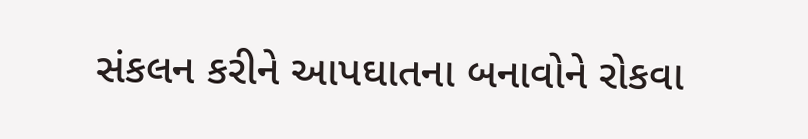સંકલન કરીને આપઘાતના બનાવોને રોકવા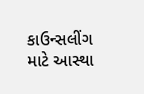કાઉન્સલીંગ માટે આસ્થા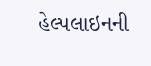હેલ્પલાઇનની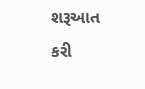શરૂઆત કરી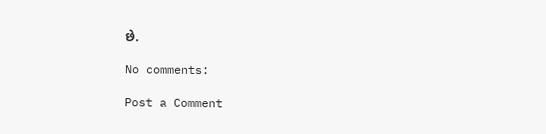છે.

No comments:

Post a Comment